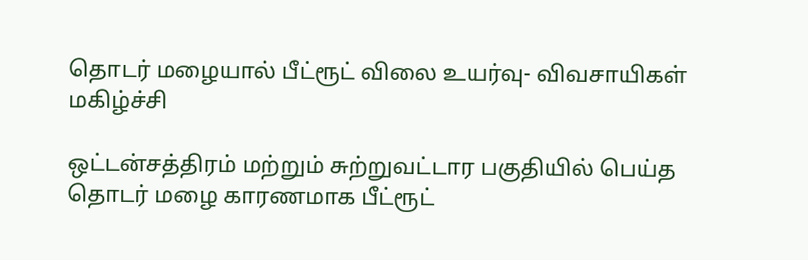தொடர் மழையால் பீட்ரூட் விலை உயர்வு- விவசாயிகள் மகிழ்ச்சி

ஒட்டன்சத்திரம் மற்றும் சுற்றுவட்டார பகுதியில் பெய்த தொடர் மழை காரணமாக பீட்ரூட்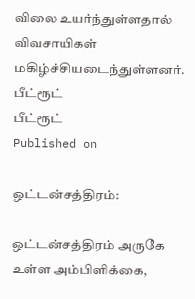விலை உயர்ந்துள்ளதால் விவசாயிகள் மகிழ்ச்சியடைந்துள்ளனர்.
பீட்ரூட்
பீட்ரூட்
Published on

ஒட்டன்சத்திரம்:

ஒட்டன்சத்திரம் அருகே உள்ள அம்பிளிக்கை,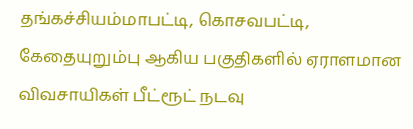தங்கச்சியம்மாபட்டி, கொசவபட்டி, கேதையுறும்பு ஆகிய பகுதிகளில் ஏராளமான விவசாயிகள் பீட்ரூட் நடவு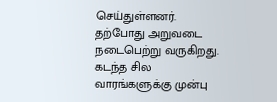செய்துள்ளனர். தற்போது அறுவடை நடைபெற்று வருகிறது. கடந்த சில வாரங்களுக்கு முன்பு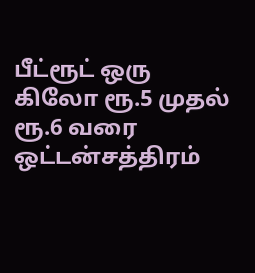பீட்ரூட் ஒரு கிலோ ரூ.5 முதல் ரூ.6 வரை ஒட்டன்சத்திரம்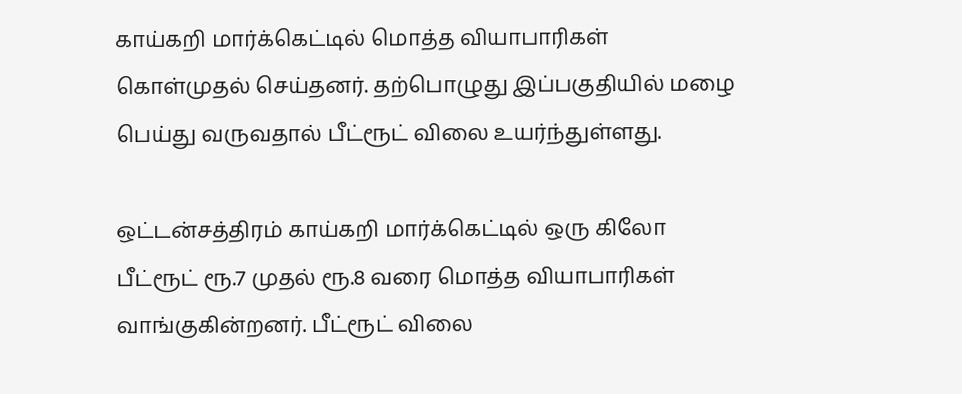காய்கறி மார்க்கெட்டில் மொத்த வியாபாரிகள் கொள்முதல் செய்தனர். தற்பொழுது இப்பகுதியில் மழை பெய்து வருவதால் பீட்ரூட் விலை உயர்ந்துள்ளது.

ஒட்டன்சத்திரம் காய்கறி மார்க்கெட்டில் ஒரு கிலோ பீட்ரூட் ரூ.7 முதல் ரூ.8 வரை மொத்த வியாபாரிகள் வாங்குகின்றனர். பீட்ரூட் விலை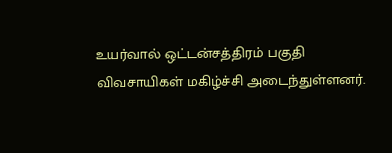உயர்வால் ஒட்டன்சத்திரம் பகுதி விவசாயிகள் மகிழ்ச்சி அடைந்துள்ளனர்.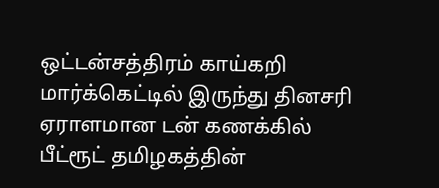ஒட்டன்சத்திரம் காய்கறி மார்க்கெட்டில் இருந்து தினசரி ஏராளமான டன் கணக்கில் பீட்ரூட் தமிழகத்தின்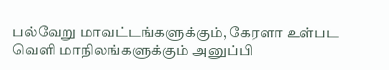பல்வேறு மாவட்டங்களுக்கும், கேரளா உள்பட வெளி மாநிலங்களுக்கும் அனுப்பி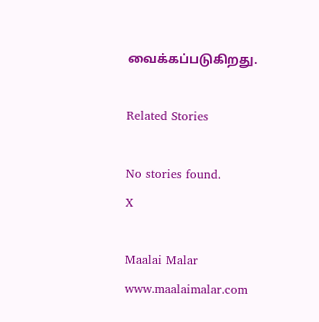வைக்கப்படுகிறது.

Related Stories

No stories found.
X

Maalai Malar
www.maalaimalar.com